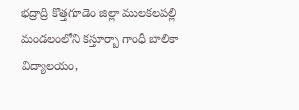భద్రాద్రి కొత్తగూడెం జిల్లా ములకలపల్లి మండలంలోని కస్తూర్బా గాంధీ బాలికా విద్యాలయం,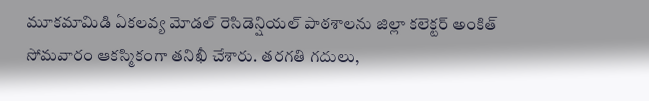మూకమామిడి ఏకలవ్య మోడల్ రెసిడెన్షియల్ పాఠశాలను జిల్లా కలెక్టర్ అంకిత్ సోమవారం ఆకస్మికంగా తనిఖీ చేశారు. తరగతి గదులు,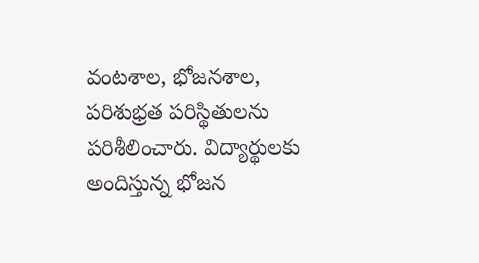వంటశాల, భోజనశాల, పరిశుభ్రత పరిస్థితులను పరిశీలించారు. విద్యార్థులకు అందిస్తున్న భోజన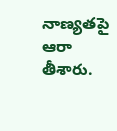నాణ్యతపై ఆరా తీశారు.